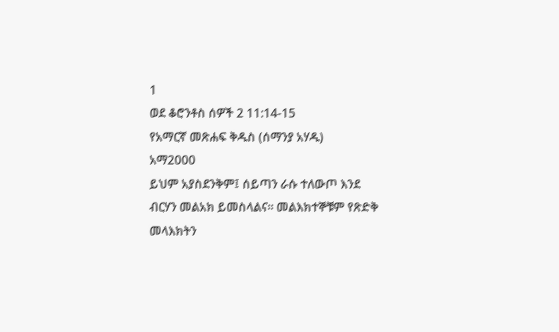1
ወደ ቆሮንቶስ ሰዎች 2 11:14-15
የአማርኛ መጽሐፍ ቅዱስ (ሰማንያ አሃዱ)
አማ2000
ይህም አያስደንቅም፤ ሰይጣን ራሱ ተለውጦ እንደ ብርሃን መልአክ ይመስላልና። መልእክተኞቹም የጽድቅ መላእክትን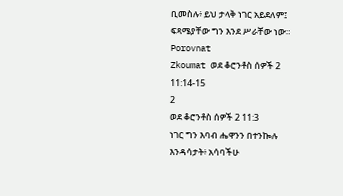ቢመስሉ፥ ይህ ታላቅ ነገር አይደለም፤ ፍጻሜያቸው ግን እንደ ሥራቸው ነው።
Porovnat
Zkoumat ወደ ቆሮንቶስ ሰዎች 2 11:14-15
2
ወደ ቆሮንቶስ ሰዎች 2 11:3
ነገር ግን እባብ ሔዋንን በተንኰሉ እንዳሳታት፥ አሳባችሁ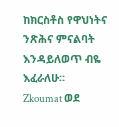ከክርስቶስ የዋህነትና ንጽሕና ምናልባት እንዳይለወጥ ብዬ እፈራለሁ።
Zkoumat ወደ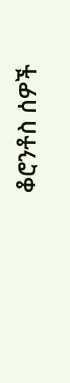ቆሮንቶስ ሰዎች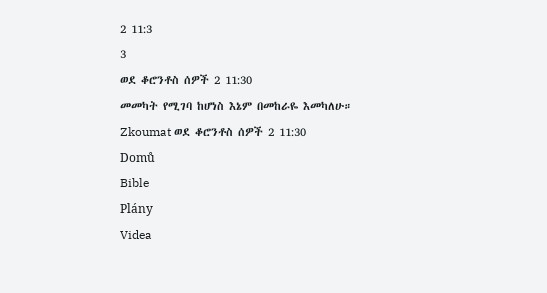2 11:3
3
ወደ ቆሮንቶስ ሰዎች 2 11:30
መመካት የሚገባ ከሆነስ እኔም በመከራዬ እመካለሁ።
Zkoumat ወደ ቆሮንቶስ ሰዎች 2 11:30
Domů
Bible
Plány
Videa